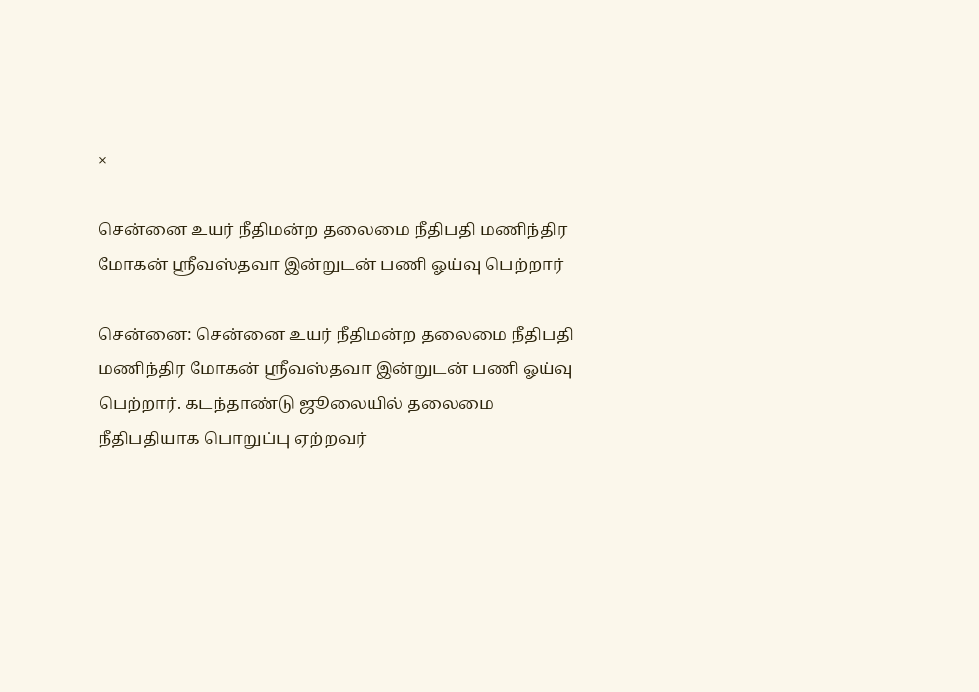×

சென்னை உயர் நீதிமன்ற தலைமை நீதிபதி மணிந்திர மோகன் ஸ்ரீவஸ்தவா இன்றுடன் பணி ஓய்வு பெற்றார்

சென்னை: சென்னை உயர் நீதிமன்ற தலைமை நீதிபதி மணிந்திர மோகன் ஸ்ரீவஸ்தவா இன்றுடன் பணி ஓய்வு பெற்றார். கடந்தாண்டு ஜூலையில் தலைமை நீதிபதியாக பொறுப்பு ஏற்றவர்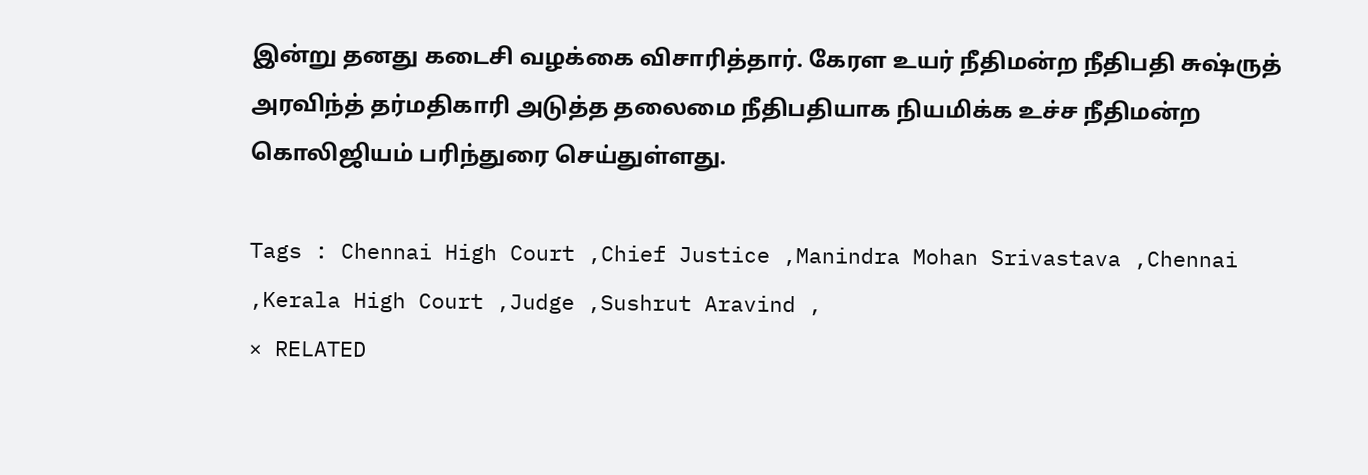இன்று தனது கடைசி வழக்கை விசாரித்தார். கேரள உயர் நீதிமன்ற நீதிபதி சுஷ்ருத் அரவிந்த் தர்மதிகாரி அடுத்த தலைமை நீதிபதியாக நியமிக்க உச்ச நீதிமன்ற கொலிஜியம் பரிந்துரை செய்துள்ளது.

Tags : Chennai High Court ,Chief Justice ,Manindra Mohan Srivastava ,Chennai ,Kerala High Court ,Judge ,Sushrut Aravind ,
× RELATED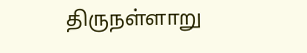திருநள்ளாறு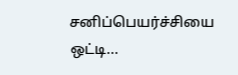சனிப்பெயர்ச்சியை ஒட்டி...